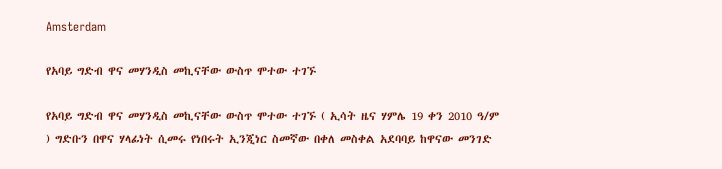Amsterdam

የአባይ ግድብ ዋና መሃንዲስ መኪናቸው ውስጥ ሞተው ተገኙ

የአባይ ግድብ ዋና መሃንዲስ መኪናቸው ውስጥ ሞተው ተገኙ ( ኢሳት ዜና ሃምሌ 19 ቀን 2010 ዓ/ም ) ግድቡን በዋና ሃላፊነት ሲመሩ የነበሩት ኢንጂነር ስመኛው በቀለ መስቀል አደባባይ ከዋናው መንገድ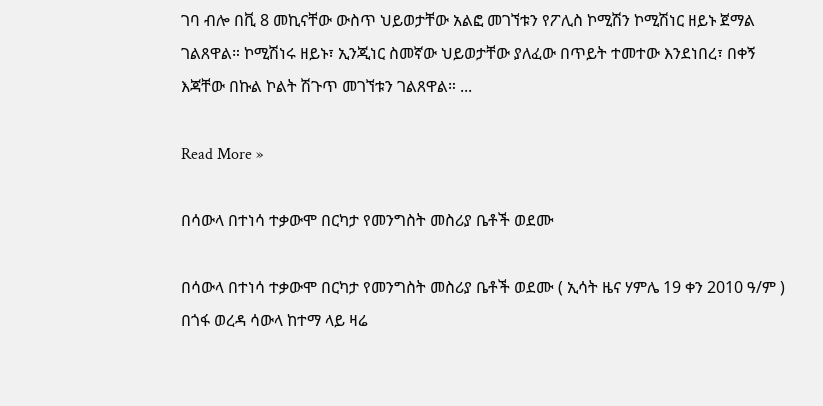ገባ ብሎ በቪ 8 መኪናቸው ውስጥ ህይወታቸው አልፎ መገኘቱን የፖሊስ ኮሚሽን ኮሚሽነር ዘይኑ ጀማል ገልጸዋል። ኮሚሽነሩ ዘይኑ፣ ኢንጂነር ስመኛው ህይወታቸው ያለፈው በጥይት ተመተው እንደነበረ፣ በቀኝ እጃቸው በኩል ኮልት ሽጉጥ መገኘቱን ገልጸዋል። ...

Read More »

በሳውላ በተነሳ ተቃውሞ በርካታ የመንግስት መስሪያ ቤቶች ወደሙ

በሳውላ በተነሳ ተቃውሞ በርካታ የመንግስት መስሪያ ቤቶች ወደሙ ( ኢሳት ዜና ሃምሌ 19 ቀን 2010 ዓ/ም ) በጎፋ ወረዳ ሳውላ ከተማ ላይ ዛሬ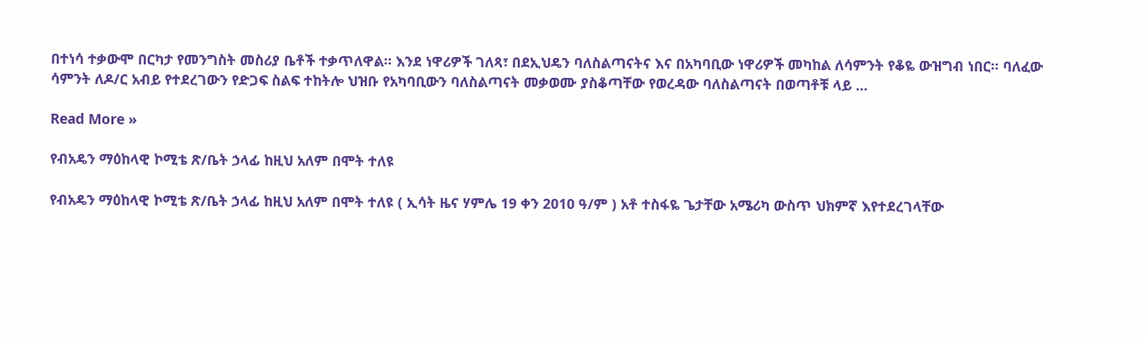በተነሳ ተቃውሞ በርካታ የመንግስት መስሪያ ቤቶች ተቃጥለዋል። እንደ ነዋሪዎች ገለጻ፣ በደኢህዴን ባለስልጣናትና እና በአካባቢው ነዋሪዎች መካከል ለሳምንት የቆዬ ውዝግብ ነበር። ባለፈው ሳምንት ለዶ/ር አብይ የተደረገውን የድጋፍ ስልፍ ተከትሎ ህዝቡ የአካባቢውን ባለስልጣናት መቃወሙ ያስቆጣቸው የወረዳው ባለስልጣናት በወጣቶቹ ላይ ...

Read More »

የብአዴን ማዕከላዊ ኮሚቴ ጽ/ቤት ኃላፊ ከዚህ አለም በሞት ተለዩ

የብአዴን ማዕከላዊ ኮሚቴ ጽ/ቤት ኃላፊ ከዚህ አለም በሞት ተለዩ ( ኢሳት ዜና ሃምሌ 19 ቀን 2010 ዓ/ም ) አቶ ተስፋዬ ጌታቸው አሜሪካ ውስጥ ህክምኛ እየተደረገላቸው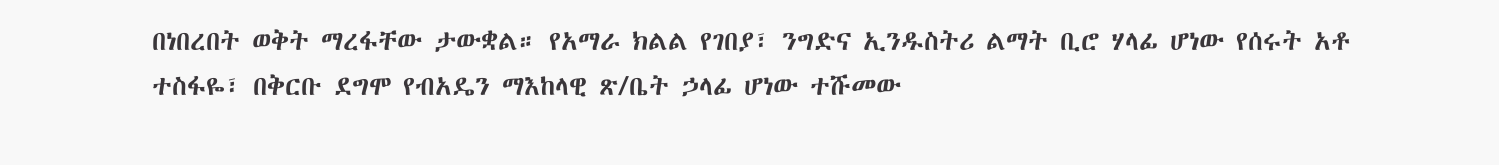በነበረበት ወቅት ማረፋቸው ታውቋል። የአማራ ክልል የገበያ፣ ንግድና ኢንዱስትሪ ልማት ቢሮ ሃላፊ ሆነው የሰሩት አቶ ተስፋዬ፣ በቅርቡ ደግሞ የብአዴን ማእከላዊ ጽ/ቤት ኃላፊ ሆነው ተሹመው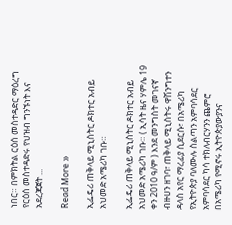ነበር። በምክትል ርዕሰ መስተዳድር ማዕረግ የርዕሰ መስተዳድሩ የህዝብ ግንኙነት እና አደረጃጀት ...

Read More »

ኢፌዴሪ ጠቅላይ ሚኒስትር ዶክተር አብይ አህመድ አሜሪካ ገቡ።

ኢፌዴሪ ጠቅላይ ሚኒስትር ዶክተር አብይ አህመድ አሜሪካ ገቡ። ( ኢሳት ዜና ሃምሌ 19 ቀን 2010 ዓ/ም ) እንደ መንግስት መገናኛ ብዙሀን ዘገባ፣ ጠቅላይ ሚኒስትሩ ዋሽንግተን ዳላስ አየር ማረፊያ ሲደርሱ፣ በአሜሪካ የኢትዮጵያ ባለሙሉ ስልጣን አምባሳደር አምባሳደር ካሳ ተክለብርሃንን ጨምሮ በአሜሪካ የሚኖሩ ኢትዮጵያውያንና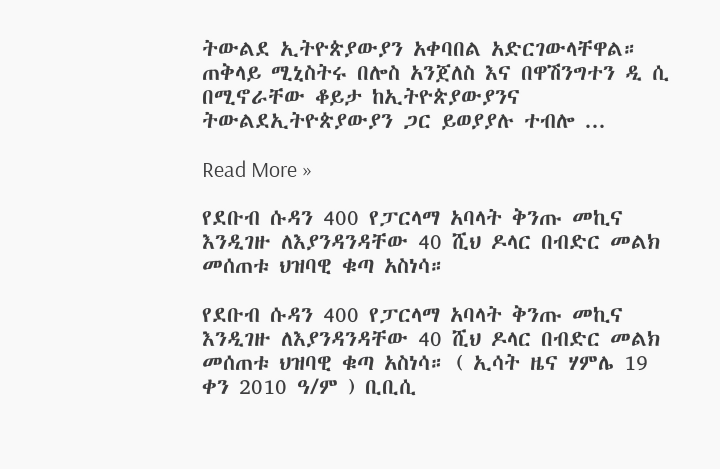ትውልደ ኢትዮጵያውያን አቀባበል አድርገውላቸዋል። ጠቅላይ ሚኒስትሩ በሎስ አንጀለስ እና በዋሽንግተን ዲ ሲ በሚኖራቸው ቆይታ ከኢትዮጵያውያንና ትውልደኢትዮጵያውያን ጋር ይወያያሉ ተብሎ ...

Read More »

የደቡብ ሱዳን 400 የፓርላማ አባላት ቅንጡ መኪና እንዲገዙ ለእያንዳንዳቸው 40 ሺህ ዶላር በብድር መልክ መሰጠቱ ህዝባዊ ቁጣ አስነሳ።

የደቡብ ሱዳን 400 የፓርላማ አባላት ቅንጡ መኪና እንዲገዙ ለእያንዳንዳቸው 40 ሺህ ዶላር በብድር መልክ መሰጠቱ ህዝባዊ ቁጣ አስነሳ። ( ኢሳት ዜና ሃምሌ 19 ቀን 2010 ዓ/ም ) ቢቢሲ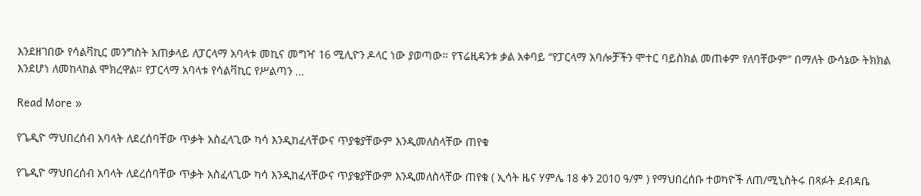እንደዘገበው የሳልቫኪር መንግስት አጠቃላይ ለፓርላማ አባላቱ መኪና መግዣ 16 ሚሊዮን ዶላር ነው ያወጣው። የፕሬዚዳንቱ ቃል አቀባይ “የፓርላማ አባሎቻችን ሞተር ባይስክል መጠቀም የለባቸውም” በማለት ውሳኔው ትክክል እንደሆነ ለመከላከል ሞክረዋል። የፓርላማ አባላቱ የሳልቫኪር የሥልጣን ...

Read More »

የጌዲዮ ማህበረሰብ አባላት ለደረሰባቸው ጥቃት አስፈላጊው ካሳ እንዲከፈላቸውና ጥያቄያቸውም እንዲመለስላቸው ጠየቁ

የጌዲዮ ማህበረሰብ አባላት ለደረሰባቸው ጥቃት አስፈላጊው ካሳ እንዲከፈላቸውና ጥያቄያቸውም እንዲመለስላቸው ጠየቁ ( ኢሳት ዜና ሃምሌ 18 ቀን 2010 ዓ/ም ) የማህበረሰቡ ተወካዮች ለጠ/ሚኒስትሩ በጻፉት ደብዳቤ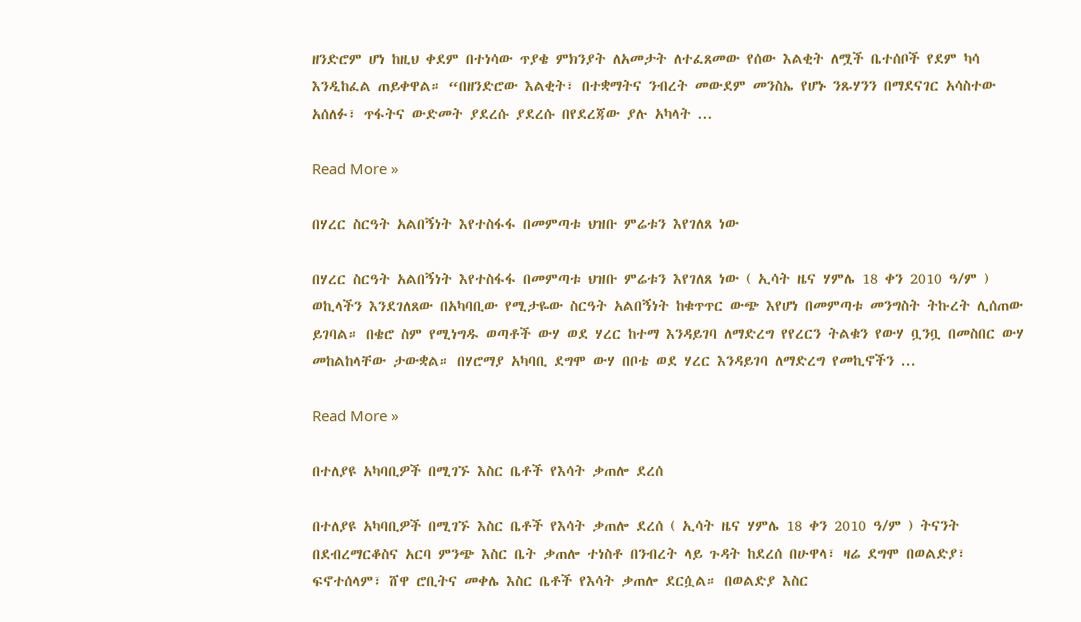ዘንድሮም ሆነ ከዚህ ቀደም በተነሳው ጥያቄ ምክንያት ለአመታት ለተፈጸመው የሰው እልቂት ለሟች ቤተሰቦች የደም ካሳ እንዲከፈል ጠይቀዋል። “በዘንድሮው እልቂት፣ በተቋማትና ንብረት መውደም መንስኤ የሆኑ ንጹሃንን በማደናገር አሳስተው አሰለፉ፣ ጥፋትና ውድመት ያደረሱ ያደረሱ በየደረጃው ያሉ አካላት ...

Read More »

በሃረር ስርዓት አልበኝነት እየተስፋፋ በመምጣቱ ህዝቡ ምሬቱን እየገለጸ ነው

በሃረር ስርዓት አልበኝነት እየተስፋፋ በመምጣቱ ህዝቡ ምሬቱን እየገለጸ ነው ( ኢሳት ዜና ሃምሌ 18 ቀን 2010 ዓ/ም ) ወኪላችን እንደገለጸው በአካባቢው የሚታዬው ስርዓት አልበኝነት ከቁጥጥር ውጭ እየሆነ በመምጣቱ መንግስት ትኩረት ሊሰጠው ይገባል። በቄሮ ስም የሚነግዱ ወጣቶች ውሃ ወደ ሃረር ከተማ እንዳይገባ ለማድረግ የየረርን ትልቁን የውሃ ቧንቧ በመስበር ውሃ መከልከላቸው ታውቋል። በሃሮማያ አካባቢ ደግሞ ውሃ በቦቴ ወደ ሃረር እንዳይገባ ለማድረግ የመኪኖችን ...

Read More »

በተለያዩ አካባቢዎች በሚገኙ እስር ቤቶች የእሳት ቃጠሎ ደረሰ

በተለያዩ አካባቢዎች በሚገኙ እስር ቤቶች የእሳት ቃጠሎ ደረሰ ( ኢሳት ዜና ሃምሌ 18 ቀን 2010 ዓ/ም ) ትናንት በደብረማርቆስና አርባ ምንጭ እስር ቤት ቃጠሎ ተነስቶ በንብረት ላይ ጉዳት ከደረሰ በሁዋላ፣ ዛሬ ደግሞ በወልድያ፣ ፍኖተሰላም፣ ሸዋ ሮቢትና መቀሌ እስር ቤቶች የእሳት ቃጠሎ ደርሷል። በወልድያ እስር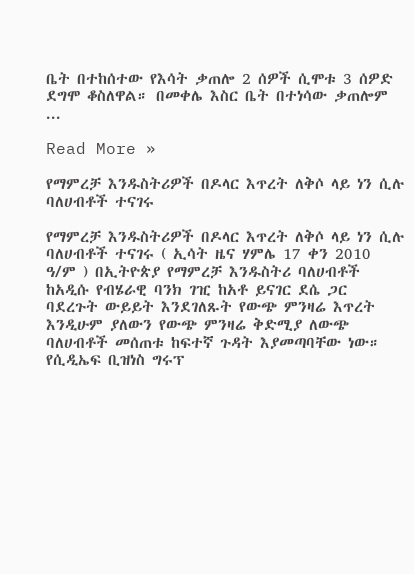ቤት በተከሰተው የእሳት ቃጠሎ 2 ሰዎች ሲሞቱ 3 ሰዎድ ደግሞ ቆስለዋል። በመቀሌ እስር ቤት በተነሳው ቃጠሎም ...

Read More »

የማምረቻ እንዱስትሪዎች በዶላር እጥረት ለቅሶ ላይ ነን ሲሉ ባለሀብቶች ተናገሩ

የማምረቻ እንዱስትሪዎች በዶላር እጥረት ለቅሶ ላይ ነን ሲሉ ባለሀብቶች ተናገሩ ( ኢሳት ዜና ሃምሌ 17 ቀን 2010 ዓ/ም ) በኢትዮጵያ የማምረቻ እንዱስትሪ ባለሀብቶች ከአዲሱ የብሄራዊ ባንክ ገዢ ከአቶ ይናገር ደሴ ጋር ባደረጉት ውይይት እንደገለጹት የውጭ ምንዛሬ እጥረት እንዲሁም ያለውን የውጭ ምንዛሬ ቅድሚያ ለውጭ ባለሀብቶች መሰጠቱ ከፍተኛ ጉዳት እያመጣባቸው ነው። የሲዲኤፍ ቢዝነስ ግሩፕ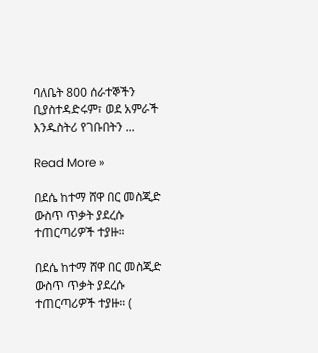ባለቤት 800 ሰራተኞችን ቢያስተዳድሩም፣ ወደ አምራች እንዱስትሪ የገቡበትን ...

Read More »

በደሴ ከተማ ሸዋ በር መስጂድ ውስጥ ጥቃት ያደረሱ ተጠርጣሪዎች ተያዙ።

በደሴ ከተማ ሸዋ በር መስጂድ ውስጥ ጥቃት ያደረሱ ተጠርጣሪዎች ተያዙ። (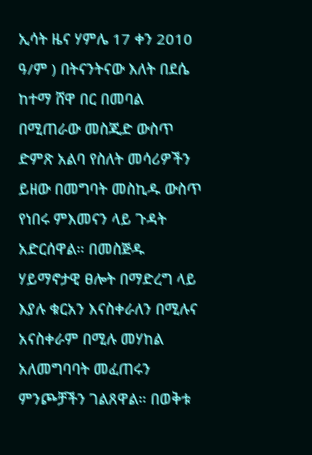ኢሳት ዜና ሃምሌ 17 ቀን 2010 ዓ/ም ) በትናንትናው እለት በደሴ ከተማ ሸዋ በር በመባል በሚጠራው መስጂድ ውስጥ ድምጽ አልባ የስለት መሳሪዎችን ይዘው በመግባት መስኪዱ ውስጥ የነበሩ ምእመናን ላይ ጉዳት አድርሰዋል። በመስጅዱ ሃይማኖታዊ ፀሎት በማድረግ ላይ እያሉ ቁርአን እናስቀራለን በሚሉና አናስቀራም በሚሉ መሃከል አለመግባባት መፈጠሩን ምንጮቻችን ገልጸዋል። በወቅቱ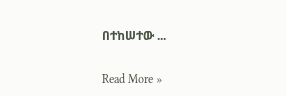በተከሠተው ...

Read More »